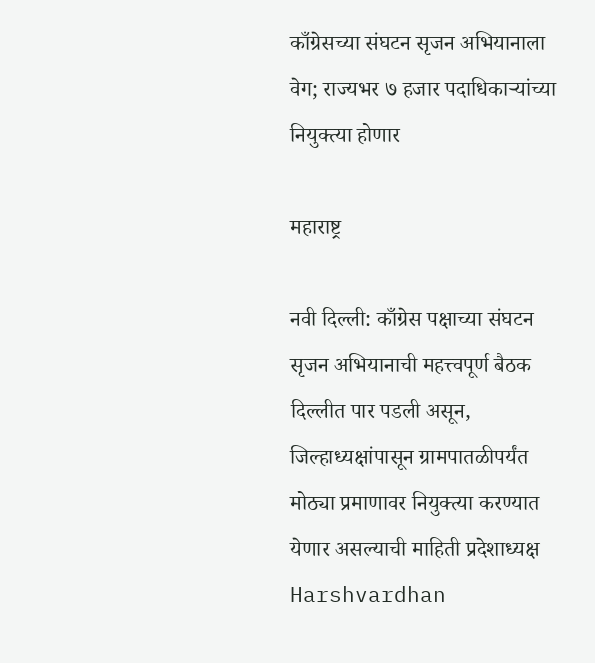काँग्रेसच्या संघटन सृजन अभियानाला वेग; राज्यभर ७ हजार पदाधिकाऱ्यांच्या नियुक्त्या होणार

महाराष्ट्र

नवी दिल्ली: काँग्रेस पक्षाच्या संघटन सृजन अभियानाची महत्त्वपूर्ण बैठक दिल्लीत पार पडली असून, जिल्हाध्यक्षांपासून ग्रामपातळीपर्यंत मोठ्या प्रमाणावर नियुक्त्या करण्यात येणार असल्याची माहिती प्रदेशाध्यक्ष Harshvardhan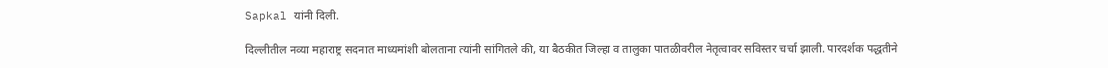Sapkal यांनी दिली.

दिल्लीतील नव्या महाराष्ट्र सदनात माध्यमांशी बोलताना त्यांनी सांगितले की, या बैठकीत जिल्हा व तालुका पातळीवरील नेतृत्वावर सविस्तर चर्चा झाली. पारदर्शक पद्धतीने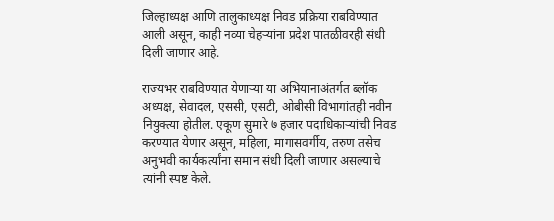जिल्हाध्यक्ष आणि तालुकाध्यक्ष निवड प्रक्रिया राबविण्यात आली असून, काही नव्या चेहऱ्यांना प्रदेश पातळीवरही संधी दिली जाणार आहे.

राज्यभर राबविण्यात येणाऱ्या या अभियानाअंतर्गत ब्लॉक अध्यक्ष, सेवादल, एससी, एसटी, ओबीसी विभागांतही नवीन नियुक्त्या होतील. एकूण सुमारे ७ हजार पदाधिकाऱ्यांची निवड करण्यात येणार असून, महिला, मागासवर्गीय, तरुण तसेच अनुभवी कार्यकर्त्यांना समान संधी दिली जाणार असल्याचे त्यांनी स्पष्ट केले.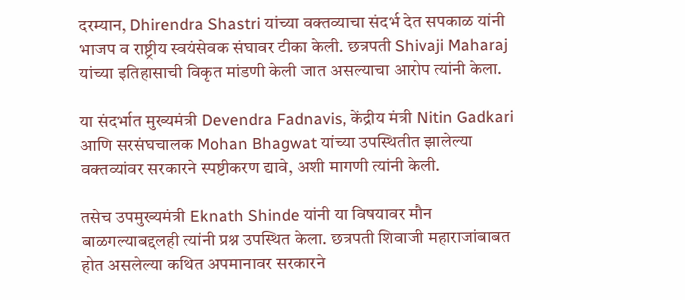दरम्यान, Dhirendra Shastri यांच्या वक्तव्याचा संदर्भ देत सपकाळ यांनी भाजप व राष्ट्रीय स्वयंसेवक संघावर टीका केली. छत्रपती Shivaji Maharaj यांच्या इतिहासाची विकृत मांडणी केली जात असल्याचा आरोप त्यांनी केला.

या संदर्भात मुख्यमंत्री Devendra Fadnavis, केंद्रीय मंत्री Nitin Gadkari आणि सरसंघचालक Mohan Bhagwat यांच्या उपस्थितीत झालेल्या वक्तव्यांवर सरकारने स्पष्टीकरण द्यावे, अशी मागणी त्यांनी केली.

तसेच उपमुख्यमंत्री Eknath Shinde यांनी या विषयावर मौन बाळगल्याबद्दलही त्यांनी प्रश्न उपस्थित केला. छत्रपती शिवाजी महाराजांबाबत होत असलेल्या कथित अपमानावर सरकारने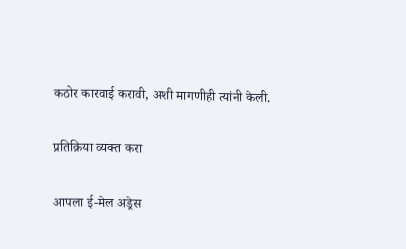कठोर कारवाई करावी, अशी मागणीही त्यांनी केली.

प्रतिक्रिया व्यक्त करा

आपला ई-मेल अड्रेस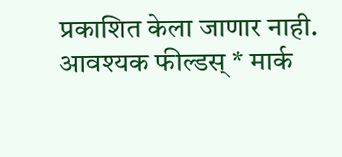प्रकाशित केला जाणार नाही. आवश्यक फील्डस् * मार्क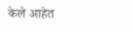केले आहेत